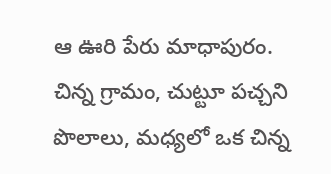ఆ ఊరి పేరు మాధాపురం. చిన్న గ్రామం, చుట్టూ పచ్చని పొలాలు, మధ్యలో ఒక చిన్న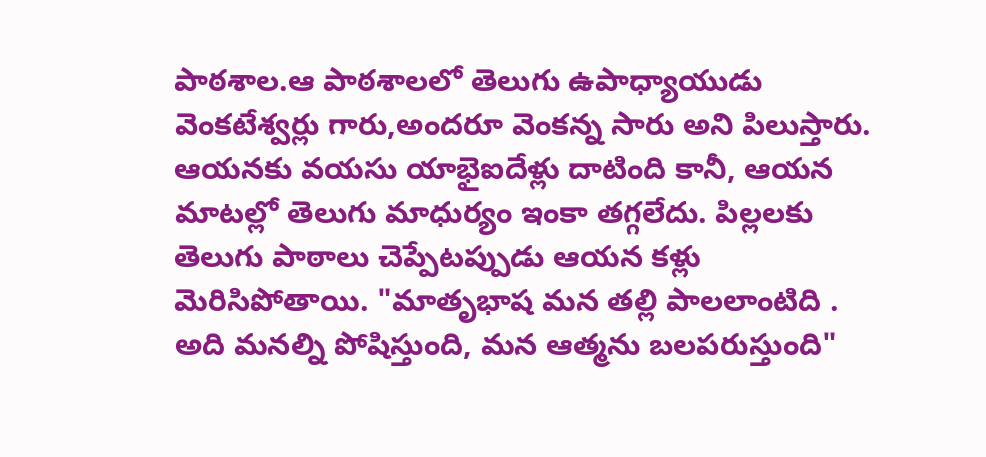పాఠశాల.ఆ పాఠశాలలో తెలుగు ఉపాధ్యాయుడు వెంకటేశ్వర్లు గారు,అందరూ వెంకన్న సారు అని పిలుస్తారు. ఆయనకు వయసు యాభైఐదేళ్లు దాటింది కానీ, ఆయన మాటల్లో తెలుగు మాధుర్యం ఇంకా తగ్గలేదు. పిల్లలకు తెలుగు పాఠాలు చెప్పేటప్పుడు ఆయన కళ్లు మెరిసిపోతాయి. "మాతృభాష మన తల్లి పాలలాంటిది . అది మనల్ని పోషిస్తుంది, మన ఆత్మను బలపరుస్తుంది"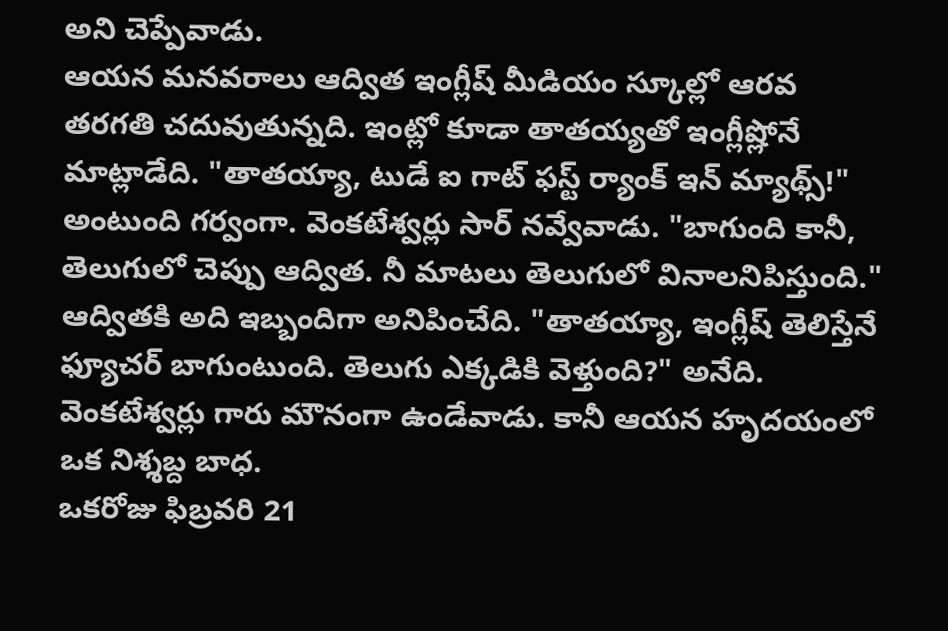అని చెప్పేవాడు.
ఆయన మనవరాలు ఆద్విత ఇంగ్లీష్ మీడియం స్కూల్లో ఆరవ తరగతి చదువుతున్నది. ఇంట్లో కూడా తాతయ్యతో ఇంగ్లీష్లోనే మాట్లాడేది. "తాతయ్యా, టుడే ఐ గాట్ ఫస్ట్ ర్యాంక్ ఇన్ మ్యాథ్స్!" అంటుంది గర్వంగా. వెంకటేశ్వర్లు సార్ నవ్వేవాడు. "బాగుంది కానీ, తెలుగులో చెప్పు ఆద్విత. నీ మాటలు తెలుగులో వినాలనిపిస్తుంది."
ఆద్వితకి అది ఇబ్బందిగా అనిపించేది. "తాతయ్యా, ఇంగ్లీష్ తెలిస్తేనే ఫ్యూచర్ బాగుంటుంది. తెలుగు ఎక్కడికి వెళ్తుంది?" అనేది. వెంకటేశ్వర్లు గారు మౌనంగా ఉండేవాడు. కానీ ఆయన హృదయంలో ఒక నిశ్శబ్ద బాధ.
ఒకరోజు ఫిబ్రవరి 21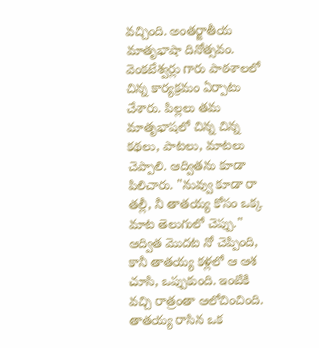వచ్చింది. అంతర్జాతీయ మాతృభాషా దినోత్సవం. వెంకటేశ్వర్లు గారు పాఠశాలలో చిన్న కార్యక్రమం ఏర్పాటు చేశారు. పిల్లలు తమ మాతృభాషలో చిన్న చిన్న కథలు, పాటలు, మాటలు చెప్పాలి. ఆద్వితను కూడా పిలిచారు. "నువ్వు కూడా రా తల్లీ, నీ తాతయ్య కోసం ఒక్క మాట తెలుగులో చెప్పు."
ఆద్విత మొదట నో చెప్పింది, కానీ తాతయ్య కళ్లలో ఆ ఆశ చూసి, ఒప్పుకుంది. ఇంటికి వచ్చి రాత్రంతా ఆలోచించింది. తాతయ్య రాసిన ఒక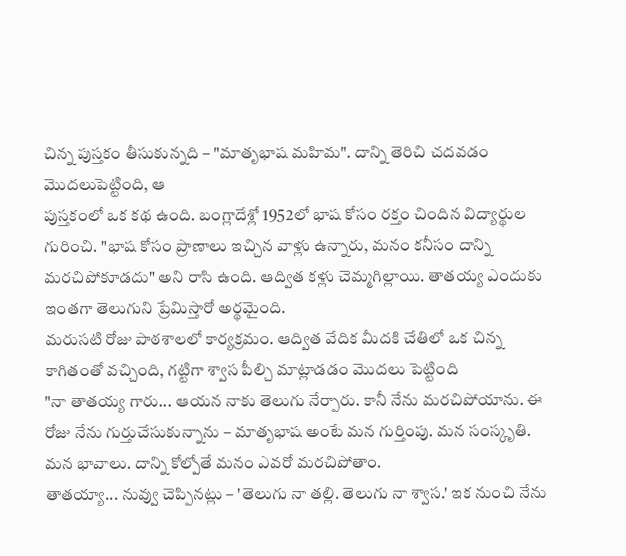చిన్న పుస్తకం తీసుకున్నది – "మాతృభాష మహిమ". దాన్ని తెరిచి చదవడం మొదలుపెట్టింది, ఆ
పుస్తకంలో ఒక కథ ఉంది. బంగ్లాదేశ్లో 1952లో భాష కోసం రక్తం చిందిన విద్యార్థుల గురించి. "భాష కోసం ప్రాణాలు ఇచ్చిన వాళ్లు ఉన్నారు, మనం కనీసం దాన్ని మరచిపోకూడదు" అని రాసి ఉంది. ఆద్విత కళ్లు చెమ్మగిల్లాయి. తాతయ్య ఎందుకు ఇంతగా తెలుగుని ప్రేమిస్తారో అర్థమైంది.
మరుసటి రోజు పాఠశాలలో కార్యక్రమం. ఆద్విత వేదిక మీదకి చేతిలో ఒక చిన్న కాగితంతో వచ్చింది, గట్టిగా శ్వాస పీల్చి మాట్లాడడం మొదలు పెట్టింది
"నా తాతయ్య గారు... ఆయన నాకు తెలుగు నేర్పారు. కానీ నేను మరచిపోయాను. ఈ రోజు నేను గుర్తుచేసుకున్నాను – మాతృభాష అంటే మన గుర్తింపు. మన సంస్కృతి. మన భావాలు. దాన్ని కోల్పోతే మనం ఎవరో మరచిపోతాం.
తాతయ్యా... నువ్వు చెప్పినట్లు – 'తెలుగు నా తల్లి. తెలుగు నా శ్వాస.' ఇక నుంచి నేను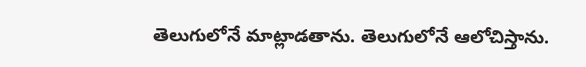తెలుగులోనే మాట్లాడతాను. తెలుగులోనే ఆలోచిస్తాను.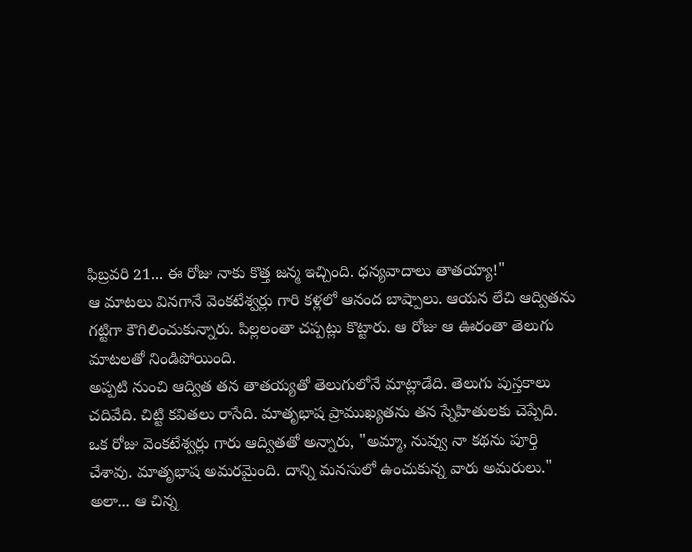ఫిబ్రవరి 21... ఈ రోజు నాకు కొత్త జన్మ ఇచ్చింది. ధన్యవాదాలు తాతయ్యా!"
ఆ మాటలు వినగానే వెంకటేశ్వర్లు గారి కళ్లలో ఆనంద బాష్పాలు. ఆయన లేచి ఆద్వితను గట్టిగా కౌగిలించుకున్నారు. పిల్లలంతా చప్పట్లు కొట్టారు. ఆ రోజు ఆ ఊరంతా తెలుగు మాటలతో నిండిపోయింది.
అప్పటి నుంచి ఆద్విత తన తాతయ్యతో తెలుగులోనే మాట్లాడేది. తెలుగు పుస్తకాలు చదివేది. చిట్టి కవితలు రాసేది. మాతృభాష ప్రాముఖ్యతను తన స్నేహితులకు చెప్పేది.
ఒక రోజు వెంకటేశ్వర్లు గారు ఆద్వితతో అన్నారు, "అమ్మా, నువ్వు నా కథను పూర్తి చేశావు. మాతృభాష అమరమైంది. దాన్ని మనసులో ఉంచుకున్న వారు అమరులు."
అలా... ఆ చిన్న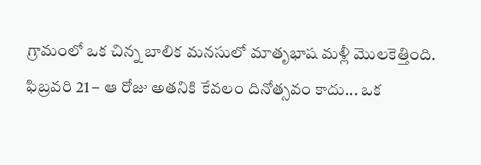గ్రామంలో ఒక చిన్న బాలిక మనసులో మాతృభాష మళ్లీ మొలకెత్తింది. ఫిబ్రవరి 21 – ఆ రోజు అతనికి కేవలం దినోత్సవం కాదు... ఒక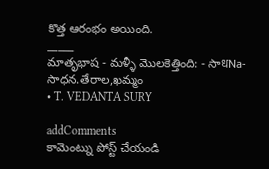కొత్త ఆరంభం అయింది.
_____
మాతృభాష - మళ్ళీ మొలకెత్తింది: - సాधNa- సాధన.తేరాల,ఖమ్మం
• T. VEDANTA SURY

addComments
కామెంట్ను పోస్ట్ చేయండి